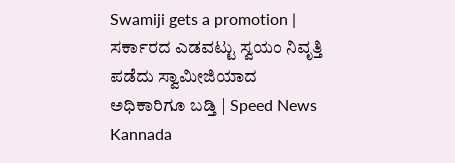Swamiji gets a promotion | ಸರ್ಕಾರದ ಎಡವಟ್ಟು ಸ್ವಯಂ ನಿವೃತ್ತಿ ಪಡೆದು ಸ್ವಾಮೀಜಿಯಾದ ಅಧಿಕಾರಿಗೂ ಬಡ್ತಿ | Speed News Kannada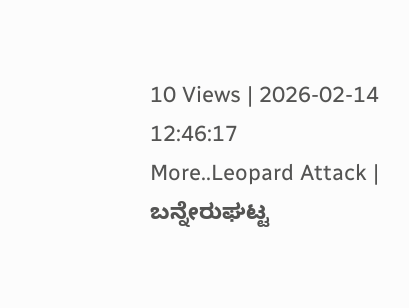10 Views | 2026-02-14 12:46:17
More..Leopard Attack | ಬನ್ನೇರುಘಟ್ಟ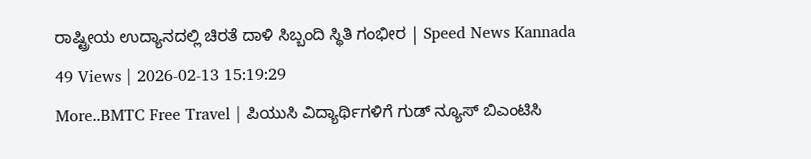ರಾಷ್ಟ್ರೀಯ ಉದ್ಯಾನದಲ್ಲಿ ಚಿರತೆ ದಾಳಿ ಸಿಬ್ಬಂದಿ ಸ್ಥಿತಿ ಗಂಭೀರ | Speed News Kannada
49 Views | 2026-02-13 15:19:29
More..BMTC Free Travel | ಪಿಯುಸಿ ವಿದ್ಯಾರ್ಥಿಗಳಿಗೆ ಗುಡ್ ನ್ಯೂಸ್ ಬಿಎಂಟಿಸಿ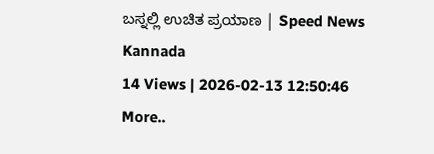ಬಸ್ನಲ್ಲಿ ಉಚಿತ ಪ್ರಯಾಣ | Speed News Kannada
14 Views | 2026-02-13 12:50:46
More..